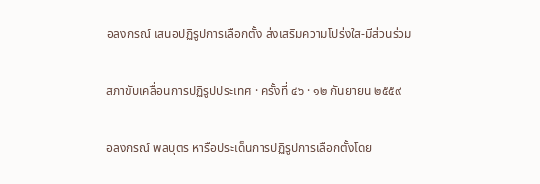อลงกรณ์ เสนอปฏิรูปการเลือกตั้ง ส่งเสริมความโปร่งใส-มีส่วนร่วม

สภาขับเคลื่อนการปฏิรูปประเทศ · ครั้งที่ ๔๖ · ๑๒ กันยายน ๒๕๕๙

อลงกรณ์ พลบุตร หารือประเด็นการปฏิรูปการเลือกตั้งโดย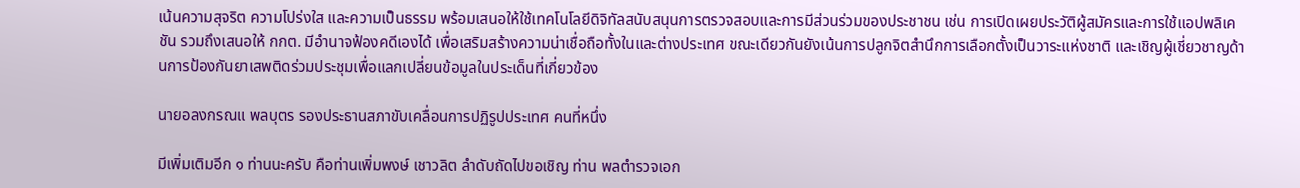เน้นความสุจริต ความโปร่งใส และความเป็นธรรม พร้อมเสนอให้ใช้เทคโนโลยีดิจิทัลสนับสนุนการตรวจสอบและการมีส่วนร่วมของประชาชน เช่น การเปิดเผยประวัติผู้สมัครและการใช้แอปพลิเคชัน รวมถึงเสนอให้ กกต. มีอำนาจฟ้องคดีเองได้ เพื่อเสริมสร้างความน่าเชื่อถือทั้งในและต่างประเทศ ขณะเดียวกันยังเน้นการปลูกจิตสำนึกการเลือกตั้งเป็นวาระแห่งชาติ และเชิญผู้เชี่ยวชาญด้านการป้องกันยาเสพติดร่วมประชุมเพื่อแลกเปลี่ยนข้อมูลในประเด็นที่เกี่ยวข้อง

นายอลงกรณแ พลบุตร รองประธานสภาขับเคลื่อนการปฏิรูปประเทศ คนที่หนึ่ง

มีเพิ่มเติมอีก ๑ ท่านนะครับ คือท่านเพิ่มพงษ์ เชาวลิต ลำดับถัดไปขอเชิญ ท่าน พลตำรวจเอก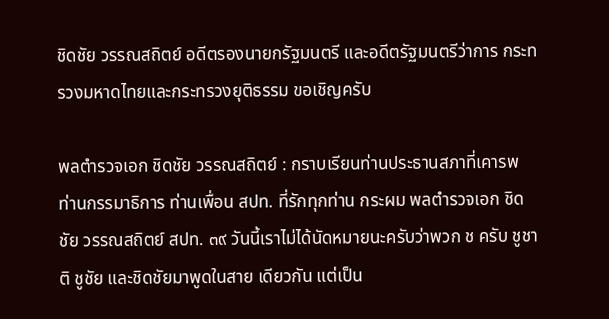ชิดชัย วรรณสถิตย์ อดีตรองนายกรัฐมนตรี และอดีตรัฐมนตรีว่าการ กระทรวงมหาดไทยและกระทรวงยุติธรรม ขอเชิญครับ

พลตํารวจเอก ชิดชัย วรรณสถิตย์ : กราบเรียนท่านประธานสภาที่เคารพ ท่านกรรมาธิการ ท่านเพื่อน สปท. ที่รักทุกท่าน กระผม พลตำรวจเอก ชิดชัย วรรณสถิตย์ สปท. ๓๙ วันนี้เราไม่ได้นัดหมายนะครับว่าพวก ช ครับ ชูชาติ ชูชัย และชิดชัยมาพูดในสาย เดียวกัน แต่เป็น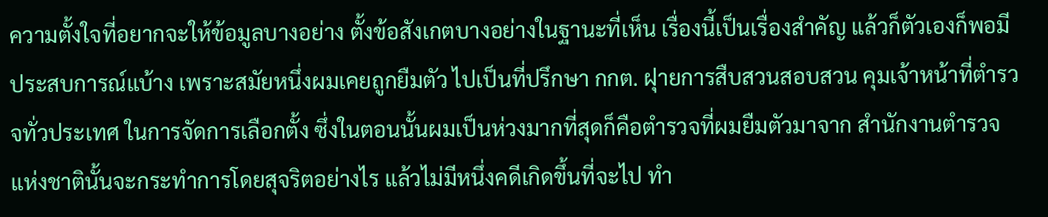ความตั้งใจที่อยากจะให้ข้อมูลบางอย่าง ตั้งข้อสังเกตบางอย่างในฐานะที่เห็น เรื่องนี้เป็นเรื่องสำคัญ แล้วก็ตัวเองก็พอมีประสบการณ์แบ้าง เพราะสมัยหนึ่งผมเคยถูกยืมตัว ไปเป็นที่ปรึกษา กกต. ฝุายการสืบสวนสอบสวน คุมเจ้าหน้าที่ตำรวจทั่วประเทศ ในการจัดการเลือกตั้ง ซึ่งในตอนนั้นผมเป็นห่วงมากที่สุดก็คือตํารวจที่ผมยืมตัวมาจาก สํานักงานตํารวจแห่งชาตินั้นจะกระทําการโดยสุจริตอย่างไร แล้วไม่มีหนึ่งคดีเกิดขึ้นที่จะไป ทำ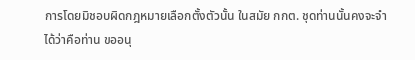การโดยมิชอบผิดกฎหมายเลือกตั้งตัวนั้น ในสมัย กกต. ชุดท่านนั้นคงจะจำได้ว่าคือท่าน ขออนุ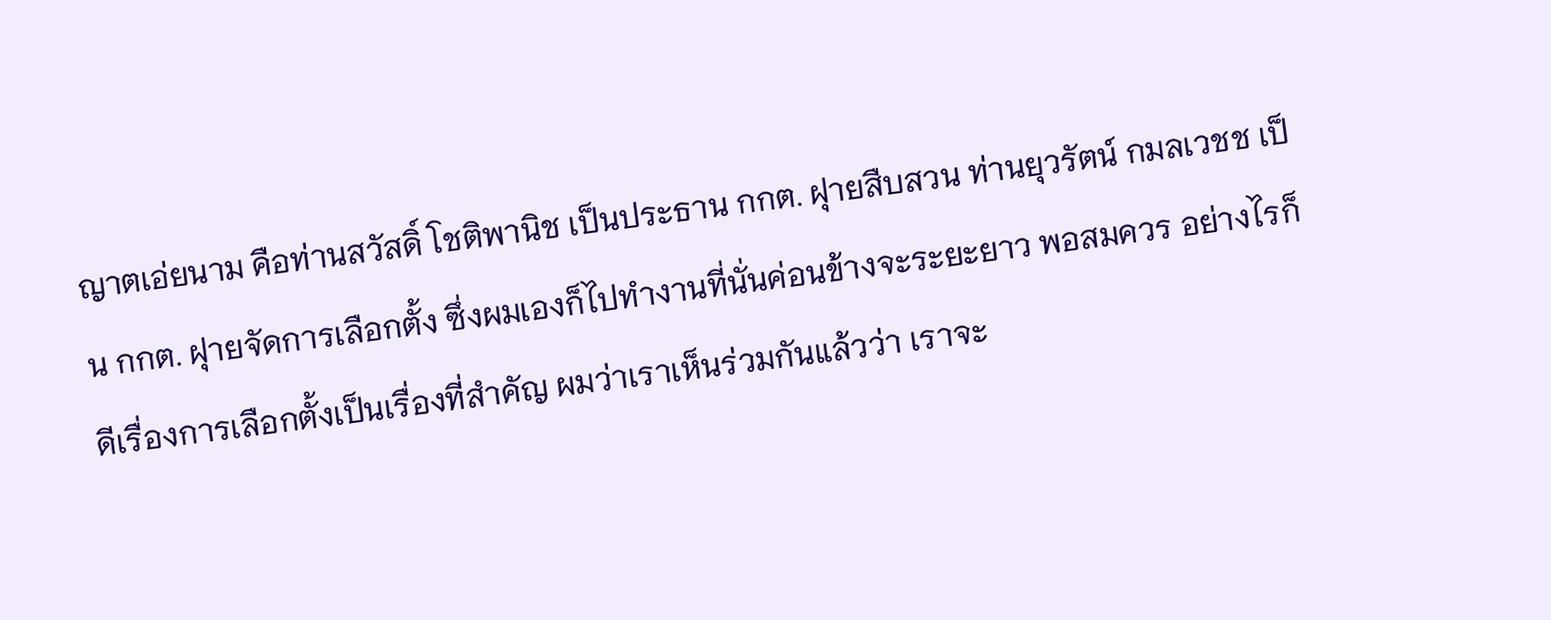ญาตเอ่ยนาม คือท่านสวัสดิ์ โชติพานิช เป็นประธาน กกต. ฝุายสืบสวน ท่านยุวรัตน์ กมลเวชช เป็น กกต. ฝุายจัดการเลือกตั้ง ซึ่งผมเองก็ไปทำงานที่นั่นค่อนข้างจะระยะยาว พอสมควร อย่างไรก็ดีเรื่องการเลือกตั้งเป็นเรื่องที่สําคัญ ผมว่าเราเห็นร่วมกันแล้วว่า เราจะ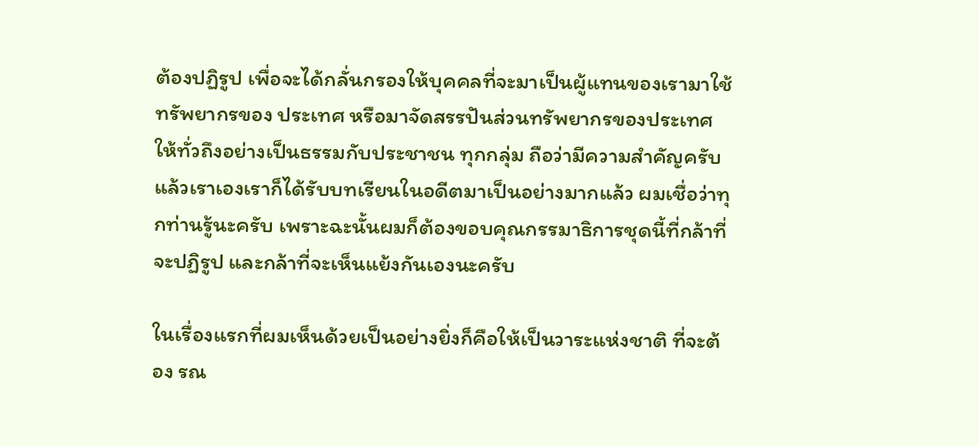ต้องปฏิรูป เพื่อจะได้กลั่นกรองให้บุคคลที่จะมาเป็นผู้แทนของเรามาใช้ทรัพยากรของ ประเทศ หรือมาจัดสรรปันส่วนทรัพยากรของประเทศให้ทั่วถึงอย่างเป็นธรรมกับประชาชน ทุกกลุ่ม ถือว่ามีความสำคัญครับ แล้วเราเองเราก็ได้รับบทเรียนในอดีตมาเป็นอย่างมากแล้ว ผมเชื่อว่าทุกท่านรู้นะครับ เพราะฉะนั้นผมก็ต้องขอบคุณกรรมาธิการชุดนี้ที่กล้าที่จะปฏิรูป และกล้าที่จะเห็นแย้งกันเองนะครับ

ในเรื่องแรกที่ผมเห็นด้วยเป็นอย่างยิ่งก็คือให้เป็นวาระแห่งชาติ ที่จะต้อง รณ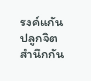รงค์แกันปลูกจิตสำนึกกัน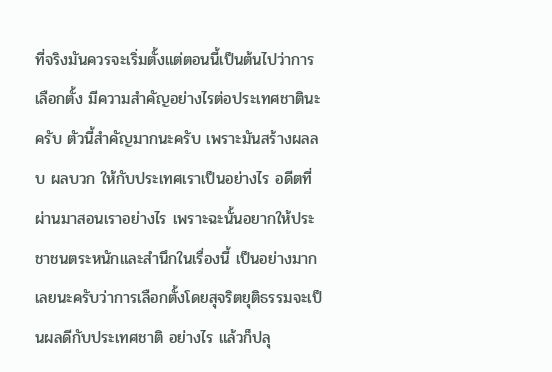ที่จริงมันควรจะเริ่มตั้งแต่ตอนนี้เป็นต้นไปว่าการเลือกตั้ง มีความสําคัญอย่างไรต่อประเทศชาตินะครับ ตัวนี้สําคัญมากนะครับ เพราะมันสร้างผลลบ ผลบวก ให้กับประเทศเราเป็นอย่างไร อดีตที่ผ่านมาสอนเราอย่างไร เพราะฉะนั้นอยากให้ประชาชนตระหนักและสำนึกในเรื่องนี้ เป็นอย่างมากเลยนะครับว่าการเลือกตั้งโดยสุจริตยุติธรรมจะเป็นผลดีกับประเทศชาติ อย่างไร แล้วก็ปลุ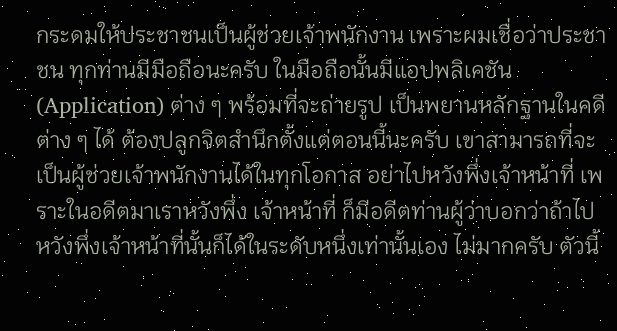กระดมให้ประชาชนเป็นผู้ช่วยเจ้าพนักงาน เพราะผมเชื่อว่าประชาชน ทุกท่านมีมือถือนะครับ ในมือถือนั้นมีแอปพลิเคชัน (Application) ต่าง ๆ พร้อมที่จะถ่ายรูป เป็นพยานหลักฐานในคดีต่าง ๆ ได้ ต้องปลูกจิตสำนึกตั้งแต่ตอนนี้นะครับ เขาสามารถที่จะ เป็นผู้ช่วยเจ้าพนักงานได้ในทุกโอกาส อย่าไปหวังพึ่งเจ้าหน้าที่ เพราะในอดีตมาเราหวังพึ่ง เจ้าหน้าที่ ก็มีอดีตท่านผู้ว่าบอกว่าถ้าไปหวังพึ่งเจ้าหน้าที่นั้นก็ได้ในระดับหนึ่งเท่านั้นเอง ไม่มากครับ ตัวนี้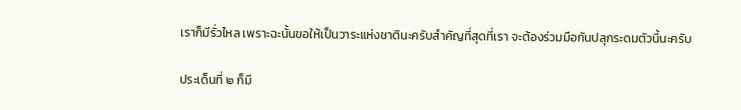เราก็มีรั่วไหล เพราะฉะนั้นขอให้เป็นวาระแห่งชาตินะครับสำคัญที่สุดที่เรา จะต้องร่วมมือกันปลุกระดมตัวนี้นะครับ

ประเด็นที่ ๒ ก็มี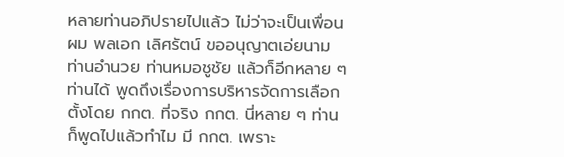หลายท่านอภิปรายไปแล้ว ไม่ว่าจะเป็นเพื่อนผม พลเอก เลิศรัตน์ ขออนุญาตเอ่ยนาม ท่านอำนวย ท่านหมอชูชัย แล้วก็อีกหลาย ๆ ท่านได้ พูดถึงเรื่องการบริหารจัดการเลือกตั้งโดย กกต. ที่จริง กกต. นี่หลาย ๆ ท่านก็พูดไปแล้วทำไม มี กกต. เพราะ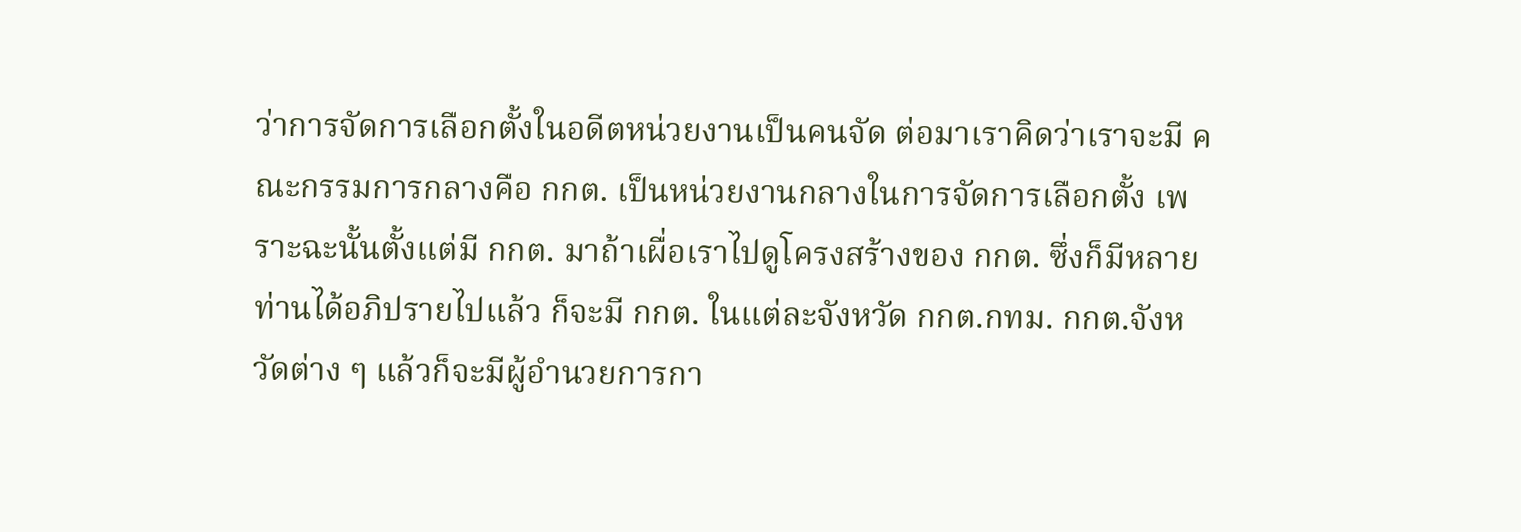ว่าการจัดการเลือกตั้งในอดีตหน่วยงานเป็นคนจัด ต่อมาเราคิดว่าเราจะมี คณะกรรมการกลางคือ กกต. เป็นหน่วยงานกลางในการจัดการเลือกตั้ง เพราะฉะนั้นตั้งแต่มี กกต. มาถ้าเผื่อเราไปดูโครงสร้างของ กกต. ซึ่งก็มีหลายท่านได้อภิปรายไปแล้ว ก็จะมี กกต. ในแต่ละจังหวัด กกต.กทม. กกต.จังหวัดต่าง ๆ แล้วก็จะมีผู้อำนวยการกา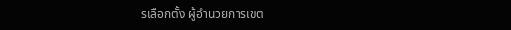รเลือกตั้ง ผู้อำนวยการเขต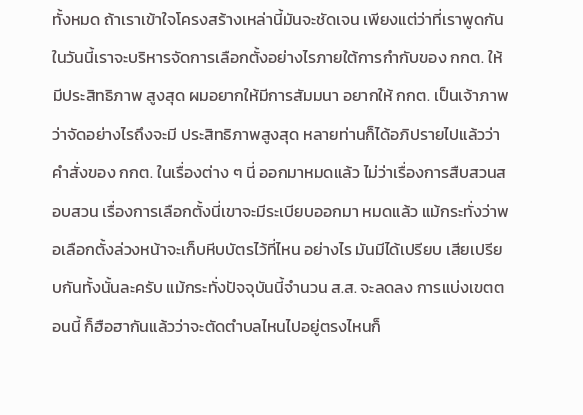ทั้งหมด ถ้าเราเข้าใจโครงสร้างเหล่านี้มันจะชัดเจน เพียงแต่ว่าที่เราพูดกัน ในวันนี้เราจะบริหารจัดการเลือกตั้งอย่างไรภายใต้การกํากับของ กกต. ให้มีประสิทธิภาพ สูงสุด ผมอยากให้มีการสัมมนา อยากให้ กกต. เป็นเจ้าภาพว่าจัดอย่างไรถึงจะมี ประสิทธิภาพสูงสุด หลายท่านก็ได้อภิปรายไปแล้วว่าคําสั่งของ กกต. ในเรื่องต่าง ๆ นี่ ออกมาหมดแล้ว ไม่ว่าเรื่องการสืบสวนสอบสวน เรื่องการเลือกตั้งนี่เขาจะมีระเบียบออกมา หมดแล้ว แม้กระทั่งว่าพอเลือกตั้งล่วงหน้าจะเก็บหีบบัตรไว้ที่ไหน อย่างไร มันมีได้เปรียบ เสียเปรียบกันทั้งนั้นละครับ แม้กระทั่งปัจจุบันนี้จำนวน ส.ส. จะลดลง การแบ่งเขตตอนนี้ ก็ฮือฮากันแล้วว่าจะตัดตำบลไหนไปอยู่ตรงไหนก็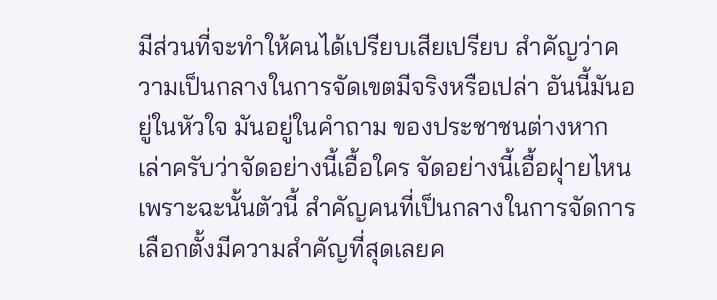มีส่วนที่จะทำให้คนได้เปรียบเสียเปรียบ สำคัญว่าความเป็นกลางในการจัดเขตมีจริงหรือเปล่า อันนี้มันอยู่ในหัวใจ มันอยู่ในคำถาม ของประชาชนต่างหากเล่าครับว่าจัดอย่างนี้เอื้อใคร จัดอย่างนี้เอื้อฝุายไหน เพราะฉะนั้นตัวนี้ สําคัญคนที่เป็นกลางในการจัดการเลือกตั้งมีความสําคัญที่สุดเลยค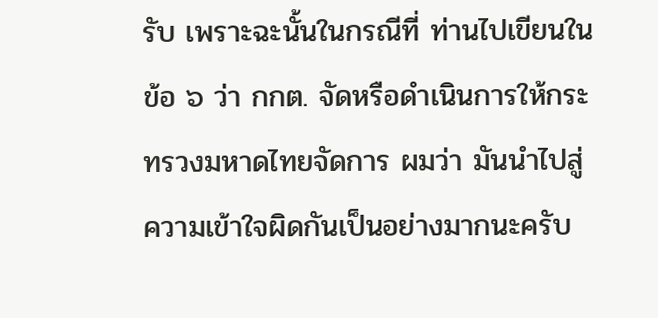รับ เพราะฉะนั้นในกรณีที่ ท่านไปเขียนในข้อ ๖ ว่า กกต. จัดหรือดำเนินการให้กระทรวงมหาดไทยจัดการ ผมว่า มันนําไปสู่ความเข้าใจผิดกันเป็นอย่างมากนะครับ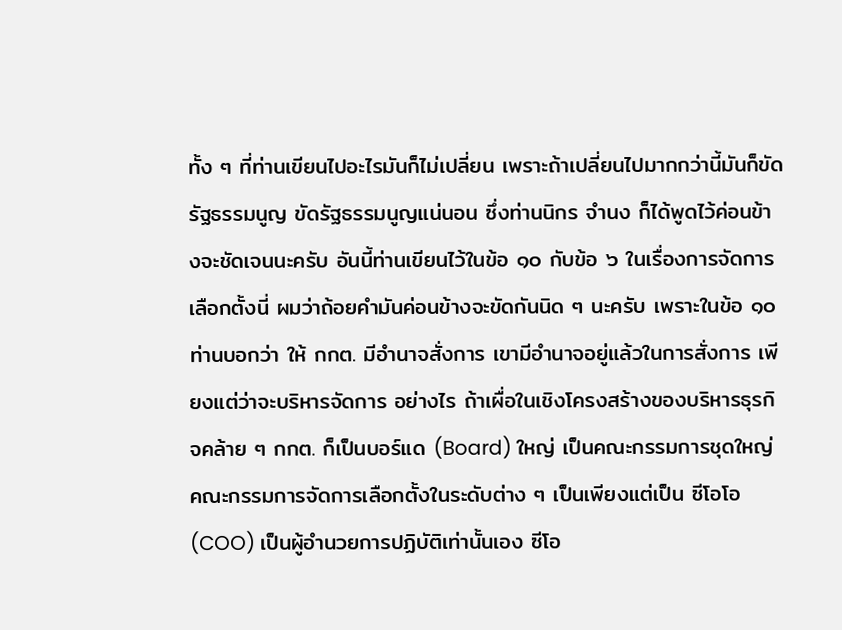ทั้ง ๆ ที่ท่านเขียนไปอะไรมันก็ไม่เปลี่ยน เพราะถ้าเปลี่ยนไปมากกว่านี้มันก็ขัดรัฐธรรมนูญ ขัดรัฐธรรมนูญแน่นอน ซึ่งท่านนิกร จำนง ก็ได้พูดไว้ค่อนข้างจะชัดเจนนะครับ อันนี้ท่านเขียนไว้ในข้อ ๑๐ กับข้อ ๖ ในเรื่องการจัดการ เลือกตั้งนี่ ผมว่าถ้อยคํามันค่อนข้างจะขัดกันนิด ๆ นะครับ เพราะในข้อ ๑๐ ท่านบอกว่า ให้ กกต. มีอํานาจสั่งการ เขามีอํานาจอยู่แล้วในการสั่งการ เพียงแต่ว่าจะบริหารจัดการ อย่างไร ถ้าเผื่อในเชิงโครงสร้างของบริหารธุรกิจคล้าย ๆ กกต. ก็เป็นบอร์แด (Board) ใหญ่ เป็นคณะกรรมการชุดใหญ่ คณะกรรมการจัดการเลือกตั้งในระดับต่าง ๆ เป็นเพียงแต่เป็น ซีโอโอ (COO) เป็นผู้อำนวยการปฏิบัติเท่านั้นเอง ซีโอ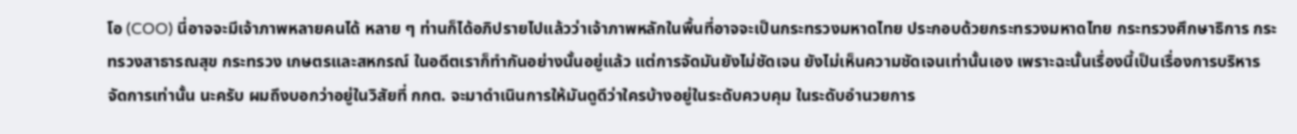โอ (COO) นี่อาจจะมีเจ้าภาพหลายคนได้ หลาย ๆ ท่านก็ได้อภิปรายไปแล้วว่าเจ้าภาพหลักในพื้นที่อาจจะเป็นกระทรวงมหาดไทย ประกอบด้วยกระทรวงมหาดไทย กระทรวงศึกษาธิการ กระทรวงสาธารณสุข กระทรวง เกษตรและสหกรณ์ ในอดีตเราก็ทำกันอย่างนั้นอยู่แล้ว แต่การจัดมันยังไม่ชัดเจน ยังไม่เห็นความชัดเจนเท่านั้นเอง เพราะฉะนั้นเรื่องนี้เป็นเรื่องการบริหารจัดการเท่านั้น นะครับ ผมถึงบอกว่าอยู่ในวิสัยที่ กกต. จะมาดำเนินการให้มันดูดีว่าใครบ้างอยู่ในระดับควบคุม ในระดับอำนวยการ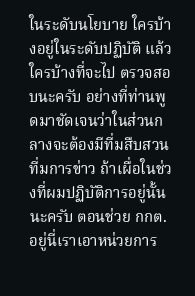ในระดับนโยบาย ใครบ้างอยู่ในระดับปฏิบัติ แล้วใครบ้างที่จะไป ตรวจสอบนะครับ อย่างที่ท่านพูดมาชัดเจนว่าในส่วนกลางจะต้องมีที่มสืบสวน ที่มการข่าว ถ้าเผื่อในช่วงที่ผมปฏิบัติการอยู่นั้นนะครับ ตอนช่วย กกต. อยู่นี่เราเอาหน่วยการ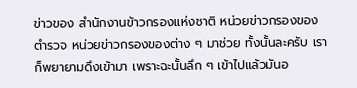ข่าวของ สำนักงานข้าวกรองแห่งชาติ หน่วยข่าวกรองของตำรวจ หน่วยข่าวกรองของต่าง ๆ มาช่วย ทั้งนั้นละครับ เราก็พยายามดึงเข้ามา เพราะฉะนั้นลึก ๆ เข้าไปแล้วมันอ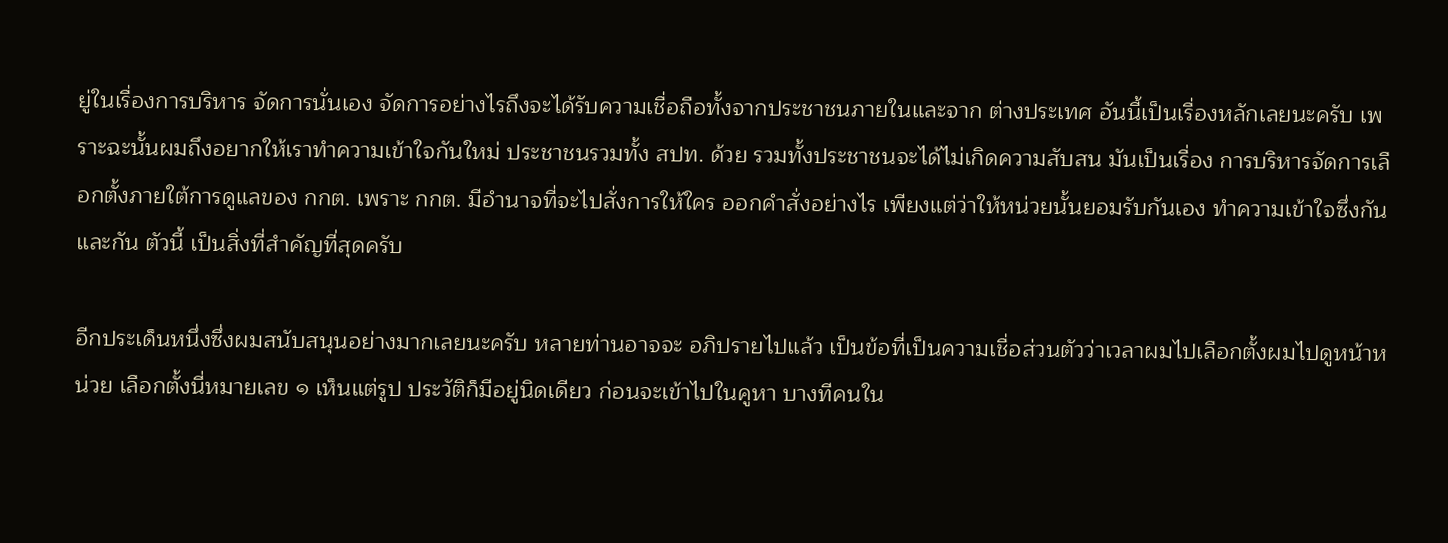ยู่ในเรื่องการบริหาร จัดการนั่นเอง จัดการอย่างไรถึงจะได้รับความเชื่อถือทั้งจากประชาชนภายในและจาก ต่างประเทศ อันนี้เป็นเรื่องหลักเลยนะครับ เพราะฉะนั้นผมถึงอยากให้เราทําความเข้าใจกันใหม่ ประชาชนรวมทั้ง สปท. ด้วย รวมทั้งประชาชนจะได้ไม่เกิดความสับสน มันเป็นเรื่อง การบริหารจัดการเลือกตั้งภายใต้การดูแลของ กกต. เพราะ กกต. มีอํานาจที่จะไปสั่งการให้ใคร ออกคำสั่งอย่างไร เพียงแต่ว่าให้หน่วยนั้นยอมรับกันเอง ทำความเข้าใจซึ่งกันและกัน ตัวนี้ เป็นสิ่งที่สําคัญที่สุดครับ

อีกประเด็นหนึ่งซึ่งผมสนับสนุนอย่างมากเลยนะครับ หลายท่านอาจจะ อภิปรายไปแล้ว เป็นข้อที่เป็นความเชื่อส่วนตัวว่าเวลาผมไปเลือกตั้งผมไปดูหน้าหน่วย เลือกตั้งนี่หมายเลข ๑ เห็นแต่รูป ประวัติก็มีอยู่นิดเดียว ก่อนจะเข้าไปในคูหา บางทีคนใน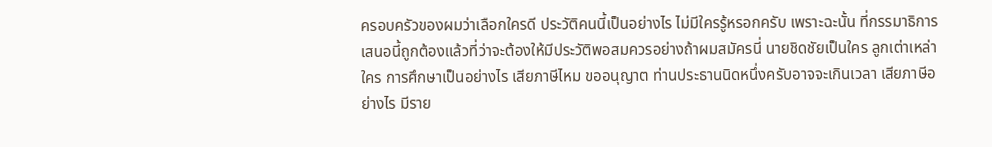ครอบครัวของผมว่าเลือกใครดี ประวัติคนนี้เป็นอย่างไร ไม่มีใครรู้หรอกครับ เพราะฉะนั้น ที่กรรมาธิการเสนอนี้ถูกต้องแล้วที่ว่าจะต้องให้มีประวัติพอสมควรอย่างถ้าผมสมัครนี่ นายชิดชัยเป็นใคร ลูกเต่าเหล่าใคร การศึกษาเป็นอย่างไร เสียภาษีไหม ขออนุญาต ท่านประธานนิดหนึ่งครับอาจจะเกินเวลา เสียภาษีอย่างไร มีราย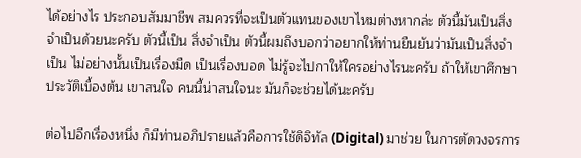ได้อย่างไร ประกอบสัมมาชีพ สมควรที่จะเป็นตัวแทนของเขาไหมต่างหากล่ะ ตัวนี้มันเป็นสิ่งจำเป็นด้วยนะครับ ตัวนี้เป็น สิ่งจำเป็น ตัวนี้ผมถึงบอกว่าอยากให้ท่านยืนยันว่ามันเป็นสิ่งจำเป็น ไม่อย่างนั้นเป็นเรื่องมืด เป็นเรื่องบอด ไม่รู้จะไปกาให้ใครอย่างไรนะครับ ถ้าให้เขาศึกษาประวัติเบื้องต้น เขาสนใจ คนนี้น่าสนใจนะ มันก็จะช่วยได้นะครับ

ต่อไปอีกเรื่องหนึ่ง ก็มีท่านอภิปรายแล้วคือการใช้ดิจิทัล (Digital) มาช่วย ในการตัดวงจรการ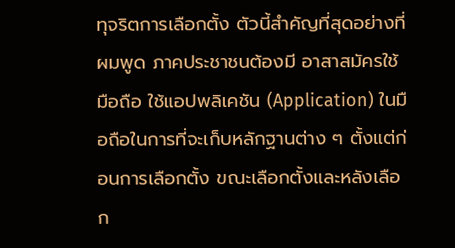ทุจริตการเลือกตั้ง ตัวนี้สําคัญที่สุดอย่างที่ผมพูด ภาคประชาชนต้องมี อาสาสมัครใช้มือถือ ใช้แอปพลิเคชัน (Application) ในมือถือในการที่จะเก็บหลักฐานต่าง ๆ ตั้งแต่ก่อนการเลือกตั้ง ขณะเลือกตั้งและหลังเลือก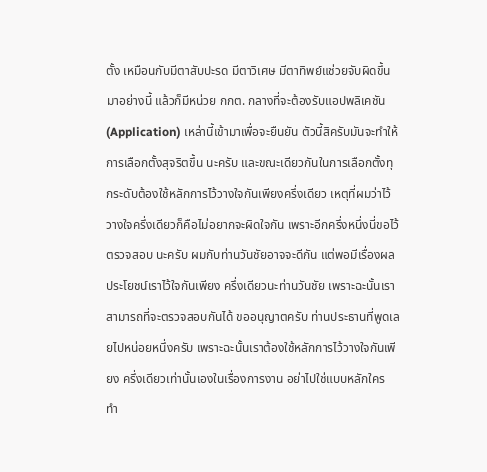ตั้ง เหมือนกับมีตาสับปะรด มีตาวิเศษ มีตาทิพย์แช่วยจับผิดขึ้นมาอย่างนี้ แล้วก็มีหน่วย กกต. กลางที่จะต้องรับแอปพลิเคชัน (Application) เหล่านี้เข้ามาเพื่อจะยืนยัน ตัวนี้สิครับมันจะทำให้การเลือกตั้งสุจริตขึ้น นะครับ และขณะเดียวกันในการเลือกตั้งทุกระดับต้องใช้หลักการไว้วางใจกันเพียงครึ่งเดียว เหตุที่ผมว่าไว้วางใจครึ่งเดียวก็คือไม่อยากจะผิดใจกัน เพราะอีกครึ่งหนึ่งนี่ขอไว้ตรวจสอบ นะครับ ผมกับท่านวันชัยอาจจะดีกัน แต่พอมีเรื่องผลประโยชน์เราไว้ใจกันเพียง ครึ่งเดียวนะท่านวันชัย เพราะฉะนั้นเราสามารถที่จะตรวจสอบกันได้ ขออนุญาตครับ ท่านประธานที่พูดเลยไปหน่อยหนึ่งครับ เพราะฉะนั้นเราต้องใช้หลักการไว้วางใจกันเพียง ครึ่งเดียวเท่านั้นเองในเรื่องการงาน อย่าไปใช่แบบหลักใคร ทำ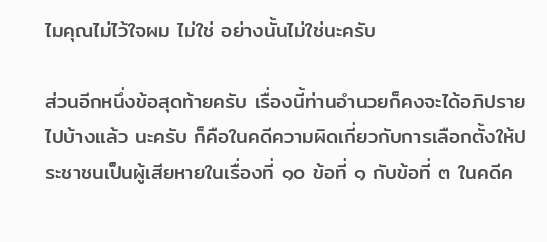ไมคุณไม่ไว้ใจผม ไม่ใช่ อย่างนั้นไม่ใช่นะครับ

ส่วนอีกหนึ่งข้อสุดท้ายครับ เรื่องนี้ท่านอำนวยก็คงจะได้อภิปรายไปบ้างแล้ว นะครับ ก็คือในคดีความผิดเกี่ยวกับการเลือกตั้งให้ประชาชนเป็นผู้เสียหายในเรื่องที่ ๑๐ ข้อที่ ๑ กับข้อที่ ๓ ในคดีค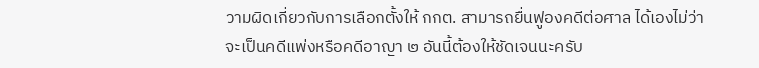วามผิดเกี่ยวกับการเลือกตั้งให้ กกต. สามารถยื่นฟูองคดีต่อศาล ได้เองไม่ว่าจะเป็นคดีแพ่งหรือคดีอาญา ๒ อันนี้ต้องให้ชัดเจนนะครับ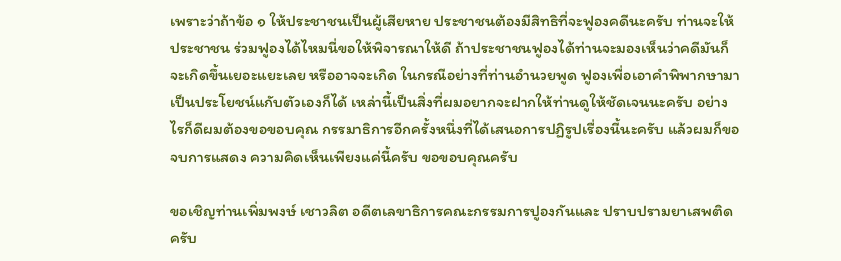เพราะว่าถ้าข้อ ๑ ให้ประชาชนเป็นผู้เสียหาย ประชาชนต้องมีสิทธิที่จะฟูองคดีนะครับ ท่านจะให้ประชาชน ร่วมฟูองได้ไหมนี่ขอให้พิจารณาให้ดี ถ้าประชาชนฟูองได้ท่านจะมองเห็นว่าคดีมันก็จะเกิดขึ้นเยอะแยะเลย หรืออาจจะเกิด ในกรณีอย่างที่ท่านอำนวยพูด ฟูองเพื่อเอาคำพิพากษามาเป็นประโยชน์แกับตัวเองก็ได้ เหล่านี้เป็นสิ่งที่ผมอยากจะฝากให้ท่านดูให้ชัดเจนนะครับ อย่างไรก็ดีผมต้องขอขอบคุณ กรรมาธิการอีกครั้งหนึ่งที่ได้เสนอการปฏิรูปเรื่องนี้นะครับ แล้วผมก็ขอจบการแสดง ความคิดเห็นเพียงแค่นี้ครับ ขอขอบคุณครับ

ขอเชิญท่านเพิ่มพงษ์ เชาวลิต อดีตเลขาธิการคณะกรรมการปูองกันและ ปราบปรามยาเสพติดครับ